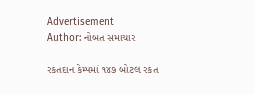Advertisement
Author: નોબત સમાચાર

રકતદાન કેમ્પમાં ૧૪૭ બોટલ રકત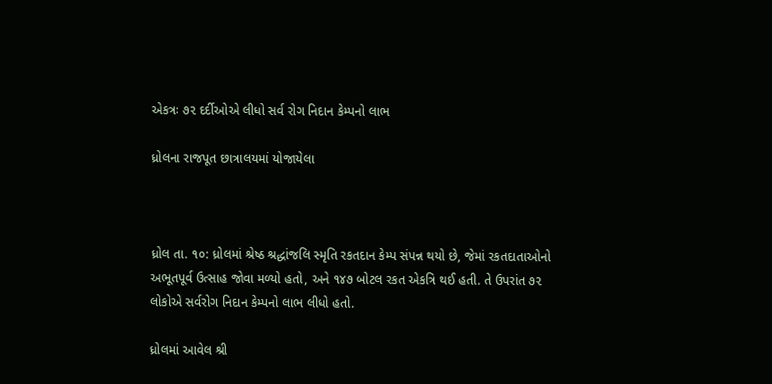એકત્રઃ ૭૨ દર્દીઓએ લીધો સર્વ રોગ નિદાન કેમ્પનો લાભ

ધ્રોલના રાજપૂત છાત્રાલયમાં યોજાયેલા



ધ્રોલ તા. ૧૦: ધ્રોલમાં શ્રેષ્ઠ શ્રદ્ધાંજલિ સ્મૃતિ રકતદાન કેમ્પ સંપન્ન થયો છે, જેમાં રકતદાતાઓનો અભૂતપૂર્વ ઉત્સાહ જોવા મળ્યો હતો, અને ૧૪૭ બોટલ રકત એકત્રિ થઈ હતી. તે ઉપરાંત ૭૨ લોકોએ સર્વરોગ નિદાન કેમ્પનો લાભ લીધો હતો.

ધ્રોલમાં આવેલ શ્રી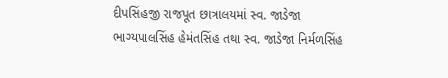દીપસિંહજી રાજપૂત છાત્રાલયમાં સ્વ. જાડેજા ભાગ્યપાલસિંહ હેમંતસિંહ તથા સ્વ. જાડેજા નિર્મળસિંહ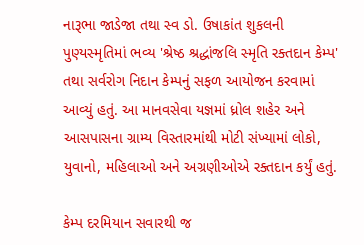નારૂભા જાડેજા તથા સ્વ ડો. ઉષાકાંત શુકલની પુણ્યસ્મૃતિમાં ભવ્ય 'શ્રેષ્ઠ શ્રદ્ધાંજલિ સ્મૃતિ રક્તદાન કેમ્પ' તથા સર્વરોગ નિદાન કેમ્પનું સફળ આયોજન કરવામાં આવ્યું હતું. આ માનવસેવા યજ્ઞમાં ધ્રોલ શહેર અને આસપાસના ગ્રામ્ય વિસ્તારમાંથી મોટી સંખ્યામાં લોકો, યુવાનો, મહિલાઓ અને અગ્રણીઓએ રક્તદાન કર્યું હતું.

કેમ્પ દરમિયાન સવારથી જ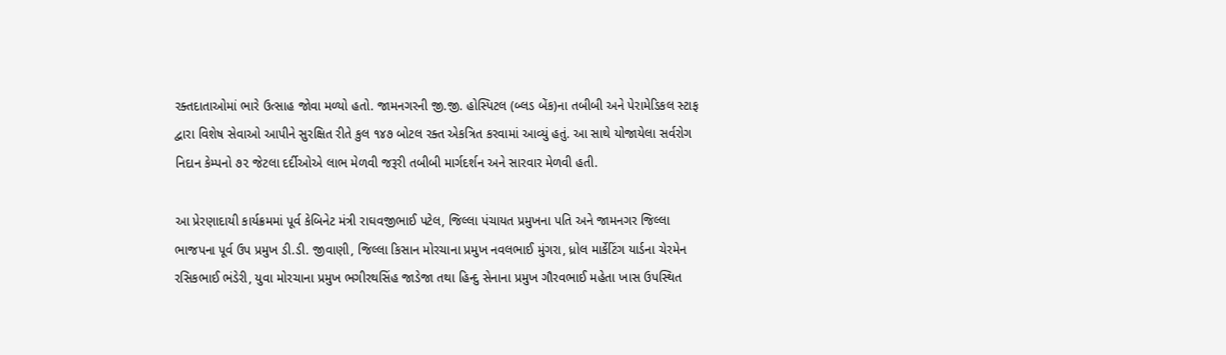રક્તદાતાઓમાં ભારે ઉત્સાહ જોવા મળ્યો હતો. જામનગરની જી.જી. હોસ્પિટલ (બ્લડ બેંક)ના તબીબી અને પેરામેડિકલ સ્ટાફ દ્વારા વિશેષ સેવાઓ આપીને સુરક્ષિત રીતે કુલ ૧૪૭ બોટલ રક્ત એકત્રિત કરવામાં આવ્યું હતું. આ સાથે યોજાયેલા સર્વરોગ નિદાન કેમ્પનો ૭૨ જેટલા દર્દીઓએ લાભ મેળવી જરૂરી તબીબી માર્ગદર્શન અને સારવાર મેળવી હતી.

આ પ્રેરણાદાયી કાર્યક્રમમાં પૂર્વ કેબિનેટ મંત્રી રાઘવજીભાઈ પટેલ, જિલ્લા પંચાયત પ્રમુખના પતિ અને જામનગર જિલ્લા ભાજપના પૂર્વ ઉપ પ્રમુખ ડી.ડી. જીવાણી, જિલ્લા કિસાન મોરચાના પ્રમુખ નવલભાઈ મુંગરા, ધ્રોલ માર્કેટિંગ યાર્ડના ચેરમેન રસિકભાઈ ભંડેરી, યુવા મોરચાના પ્રમુખ ભગીરથસિંહ જાડેજા તથા હિન્દુ સેનાના પ્રમુખ ગૌરવભાઈ મહેતા ખાસ ઉપસ્થિત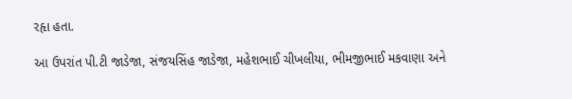રહૃા હતા.

આ ઉપરાંત પી.ટી જાડેજા, સંજયસિંહ જાડેજા, મહેશભાઈ ચીખલીયા, ભીમજીભાઈ મકવાણા અને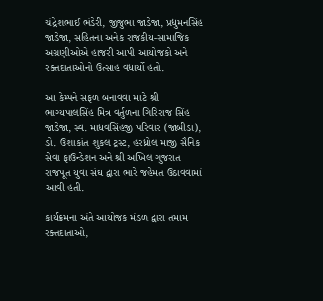ચંદ્રેશભાઈ ભંડેરી, જીજુભા જાડેજા, પ્રદ્યુમનસિંહ જાડેજા, સહિતના અનેક રાજકીય-સામાજિક અગ્રણીઓએ હાજરી આપી આયોજકો અને રક્તદાતાઓનો ઉત્સાહ વધાર્યો હતો.

આ કેમ્પને સફળ બનાવવા માટે શ્રી ભાગ્યપાલસિંહ મિત્ર વર્તુળના ગિરિરાજ સિંહ જાડેજા, સ્વ. માધવસિંહજી પરિવાર (જાબીડા), ડો. ઉશાકાંત શુકલ ટ્રસ્ટ, હરધ્રોલ માજી સૈનિક સેવા ફાઉન્ડેશન અને શ્રી અખિલ ગુજરાત રાજપૂત યુવા સંઘ દ્વારા ભારે જહેમત ઉઠાવવામાં આવી હતી.

કાર્યક્રમના અંતે આયોજક મંડળ દ્વારા તમામ રક્તદાતાઓ,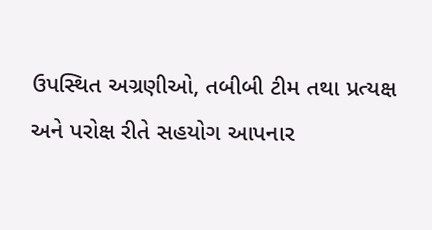ઉપસ્થિત અગ્રણીઓ, તબીબી ટીમ તથા પ્રત્યક્ષ અને પરોક્ષ રીતે સહયોગ આપનાર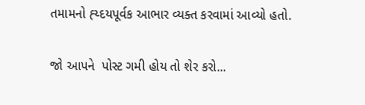તમામનો હ્ય્દયપૂર્વક આભાર વ્યક્ત કરવામાં આવ્યો હતો.

જો આપને  પોસ્ટ ગમી હોય તો શેર કરો...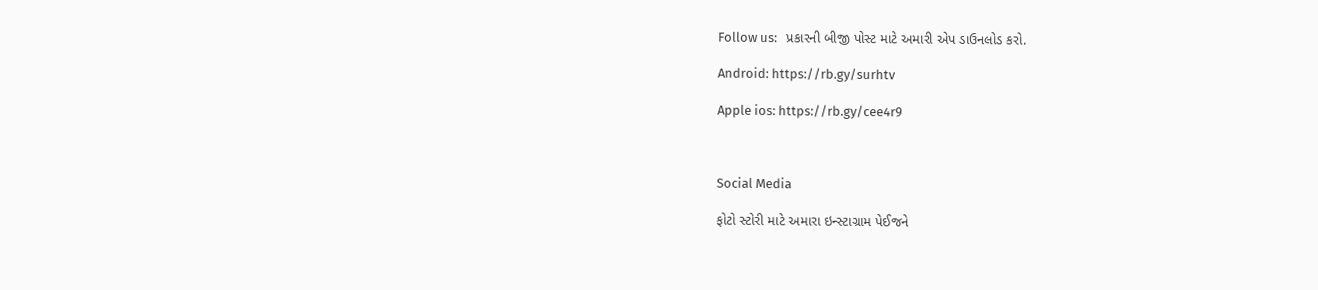Follow us:   પ્રકારની બીજી પોસ્ટ માટે અમારી એપ ડાઉનલોડ કરો.

Android: https://rb.gy/surhtv

Apple ios: https://rb.gy/cee4r9



Social Media

ફોટો સ્ટોરી માટે અમારા ઇન્સ્ટાગ્રામ પેઈજને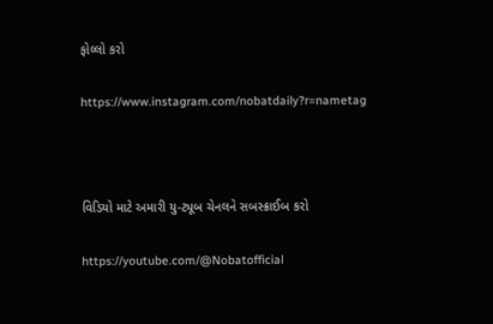ફોલ્લો કરો

https://www.instagram.com/nobatdaily?r=nametag



વિડિયો માટે અમારી યુ-ટ્યૂબ ચેનલને સબસ્ક્રાઈબ કરો

https://youtube.com/@Nobatofficial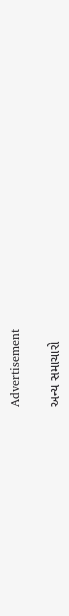Advertisement

અન્ય સમાચારો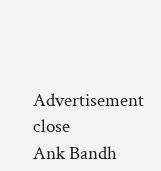Advertisement
close
Ank Bandh